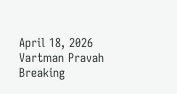April 18, 2026
Vartman Pravah
Breaking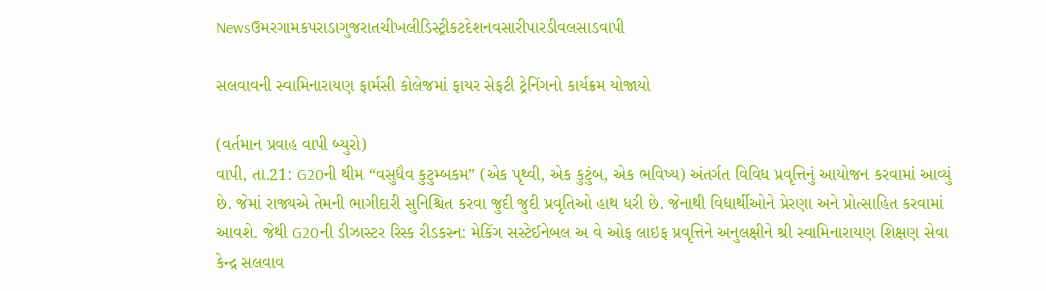Newsઉમરગામકપરાડાગુજરાતચીખલીડિસ્ટ્રીકટદેશનવસારીપારડીવલસાડવાપી

સલવાવની સ્‍વામિનારાયણ ફાર્મસી કોલેજમાં ફાયર સેફટી ટ્રેનિંગનો કાર્યક્રમ યોજાયો

(વર્તમાન પ્રવાહ વાપી બ્‍યુરો)
વાપી, તા.21: G20ની થીમ “વસુધૈવ કુટુમ્બકમ” (એક પૃથ્વી, એક કુટુંબ, એક ભવિષ્ય) અંતર્ગત વિવિધ પ્રવૃત્તિનું આયોજન કરવામાં આવ્યું છે. જેમાં રાજ્યએ તેમની ભાગીદારી સુનિશ્ચિત કરવા જુદી જુદી પ્રવૃતિઓ હાથ ધરી છે. જેનાથી વિદ્યાર્થીઓને પ્રેરણા અને પ્રોત્સાહિત કરવામાં આવશે. જેથી G20ની ડીઝાસ્ટર રિસ્ક રીડકસ્ન: મેકિંગ સસ્ટેઈનેબલ અ વે ઓફ લાઇફ પ્રવૃત્તિને અનુલક્ષીને શ્રી સ્વામિનારાયણ શિક્ષણ સેવા કેન્દ્ર સલવાવ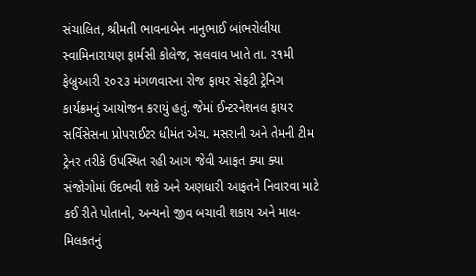સંચાલિત, શ્રીમતી ભાવનાબેન નાનુભાઈ બાંભરોલીયા સ્વામિનારાયણ ફાર્મસી કોલેજ, સલવાવ ખાતે તા. ૨૧મી ફેબ્રુઆરી ૨૦૨૩ મંગળવારના રોજ ફાયર સેફટી ટ્રેનિગ કાર્યક્રમનું આયોજન કરાયું હતું. જેમાં ઈન્ટરનેશનલ ફાયર સર્વિસેસના પ્રોપરાઈટર ધીમંત એચ. મસરાની અને તેમની ટીમ ટ્રેનર તરીકે ઉપસ્થિત રહી આગ જેવી આફત ક્યા ક્યા સંજોગોમાં ઉદભવી શકે અને અણધારી આફતને નિવારવા માટે કઈ રીતે પોતાનો, અન્યનો જીવ બચાવી શકાય અને માલ-મિલકતનું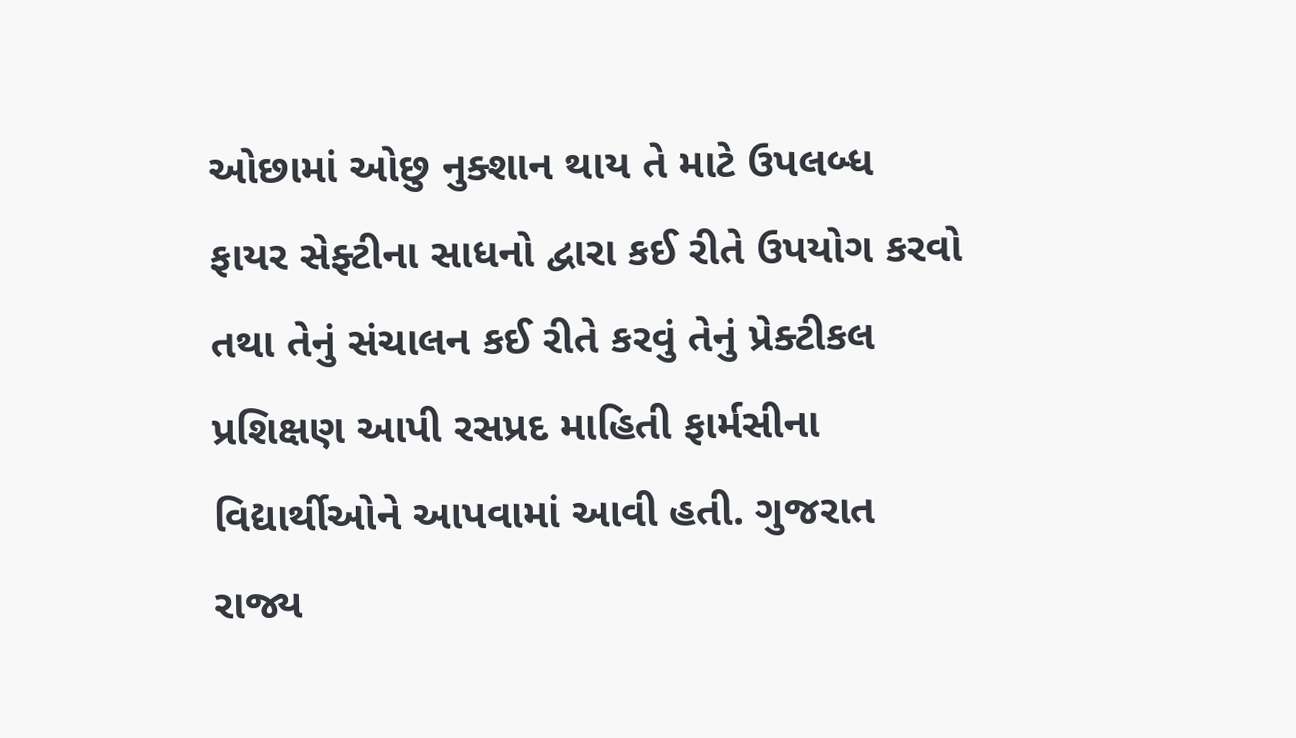ઓછામાં ઓછુ નુક્શાન થાય તે માટે ઉપલબ્ધ ફાયર સેફ્ટીના સાધનો દ્વારા કઈ રીતે ઉપયોગ કરવો તથા તેનું સંચાલન કઈ રીતે કરવું તેનું પ્રેક્ટીકલ પ્રશિક્ષણ આપી રસપ્રદ માહિતી ફાર્મસીના વિદ્યાર્થીઓને આપવામાં આવી હતી. ગુજરાત રાજ્ય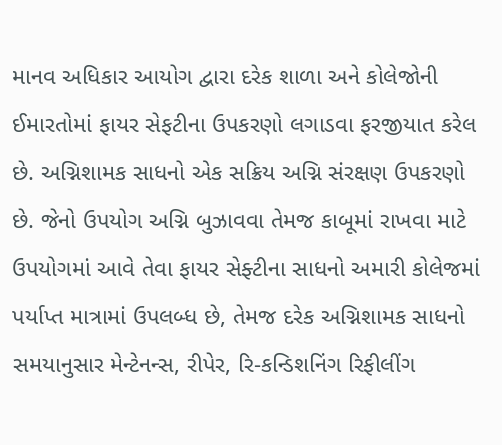માનવ અધિકાર આયોગ દ્વારા દરેક શાળા અને કોલેજોની ઈમારતોમાં ફાયર સેફટીના ઉપકરણો લગાડવા ફરજીયાત કરેલ છે. અગ્નિશામક સાધનો એક સક્રિય અગ્નિ સંરક્ષણ ઉપકરણો છે. જેનો ઉપયોગ અગ્નિ બુઝાવવા તેમજ કાબૂમાં રાખવા માટે ઉપયોગમાં આવે તેવા ફાયર સેફ્ટીના સાધનો અમારી કોલેજમાં પર્યાપ્ત માત્રામાં ઉપલબ્ધ છે, તેમજ દરેક અગ્નિશામક સાધનો સમયાનુસાર મેન્ટેનન્સ, રીપેર, રિ-કન્ડિશનિંગ રિફીલીંગ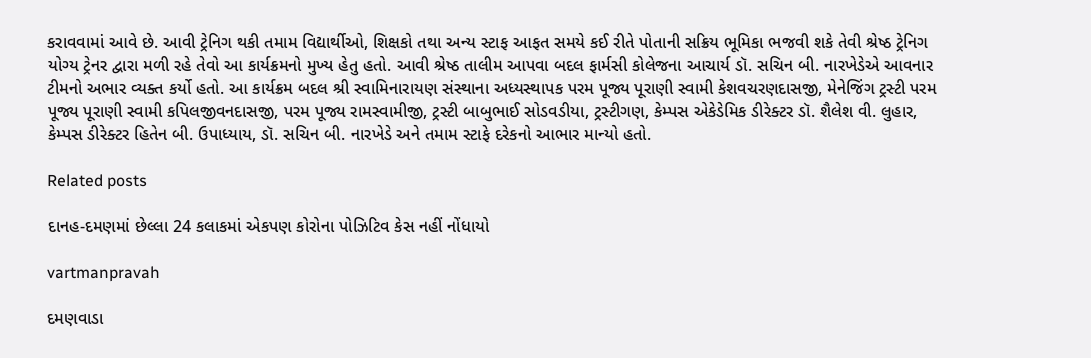કરાવવામાં આવે છે. આવી ટ્રેનિગ થકી તમામ વિદ્યાર્થીઓ, શિક્ષકો તથા અન્ય સ્ટાફ આફત સમયે કઈ રીતે પોતાની સક્રિય ભૂમિકા ભજવી શકે તેવી શ્રેષ્ઠ ટ્રેનિગ યોગ્ય ટ્રેનર દ્વારા મળી રહે તેવો આ કાર્યક્રમનો મુખ્ય હેતુ હતો. આવી શ્રેષ્ઠ તાલીમ આપવા બદલ ફાર્મસી કોલેજના આચાર્ય ડૉ. સચિન બી. નારખેડેએ આવનાર ટીમનો અભાર વ્યક્ત કર્યો હતો. આ કાર્યક્રમ બદલ શ્રી સ્વામિનારાયણ સંસ્થાના અધ્યસ્થાપક પરમ પૂજ્ય પૂરાણી સ્વામી કેશવચરણદાસજી, મેનેજિંગ ટ્રસ્ટી પરમ પૂજ્ય પૂરાણી સ્વામી કપિલજીવનદાસજી, પરમ પૂજ્ય રામસ્વામીજી, ટ્રસ્ટી બાબુભાઈ સોડવડીયા, ટ્રસ્ટીગણ, કેમ્પસ એકેડેમિક ડીરેક્ટર ડૉ. શૈલેશ વી. લુહાર, કેમ્પસ ડીરેક્ટર હિતેન બી. ઉપાધ્યાય, ડૉ. સચિન બી. નારખેડે અને તમામ સ્ટાફે દરેકનો આભાર માન્યો હતો.

Related posts

દાનહ-દમણમાં છેલ્લા 24 કલાકમાં એકપણ કોરોના પોઝિટિવ કેસ નહીં નોંધાયો

vartmanpravah

દમણવાડા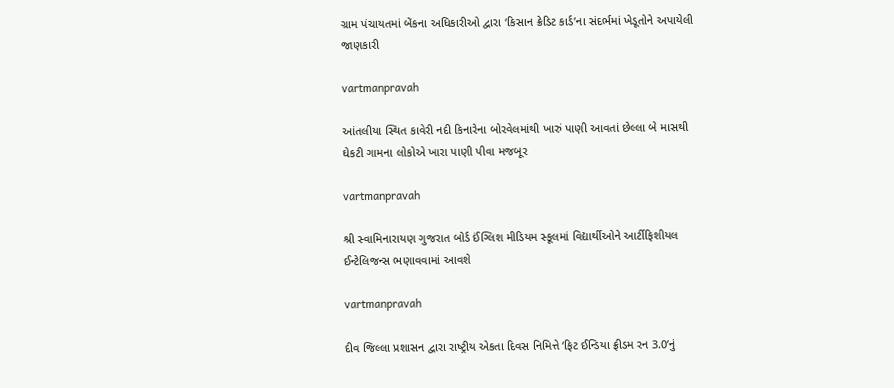ગ્રામ પંચાયતમાં બેંકના અધિકારીઓ દ્વારા ‘કિસાન ક્રેડિટ કાર્ડ’ના સંદર્ભમાં ખેડૂતોને અપાયેલી જાણકારી

vartmanpravah

આંતલીયા સ્‍થિત કાવેરી નદી કિનારેના બોરવેલમાંથી ખારું પાણી આવતાં છેલ્લા બે માસથી ઘેકટી ગામના લોકોએ ખારા પાણી પીવા મજબૂર

vartmanpravah

શ્રી સ્‍વામિનારાયણ ગુજરાત બોર્ડ ઈંગ્‍લિશ મીડિયમ સ્‍કૂલમાં વિદ્યાર્થીઓને આર્ટીફિશીયલ ઈન્‍ટેલિજન્‍સ ભણાવવામાં આવશે

vartmanpravah

દીવ જિલ્લા પ્રશાસન દ્વારા રાષ્‍ટ્રીય એકતા દિવસ નિમિત્તે ‘ફિટ ઈન્‍ડિયા ફ્રીડમ રન 3.0’નું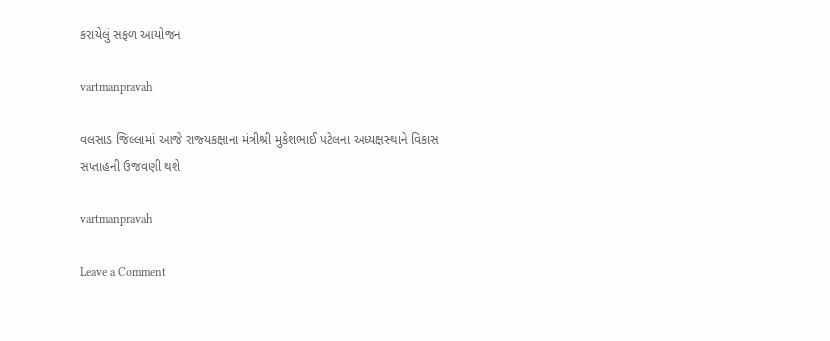કરાયેલું સફળ આયોજન

vartmanpravah

વલસાડ જિલ્લામાં આજે રાજ્‍યકક્ષાના મંત્રીશ્રી મુકેશભાઈ પટેલના અધ્‍યક્ષસ્‍થાને વિકાસ સપ્તાહની ઉજવણી થશે

vartmanpravah

Leave a Comment